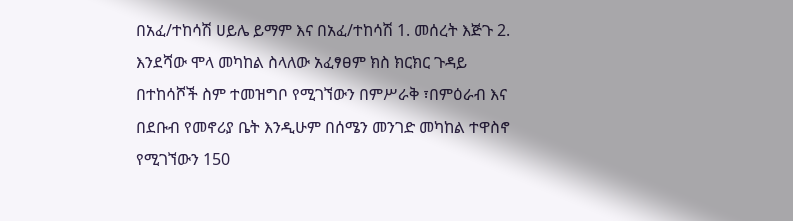በአፈ/ተከሳሽ ሀይሌ ይማም እና በአፈ/ተከሳሽ 1. መሰረት እጅጉ 2. እንደሻው ሞላ መካከል ስላለው አፈፃፀም ክስ ክርክር ጉዳይ በተከሳሾች ስም ተመዝግቦ የሚገኘውን በምሥራቅ ፣በምዕራብ እና በደቡብ የመኖሪያ ቤት እንዲሁም በሰሜን መንገድ መካከል ተዋስኖ የሚገኘውን 150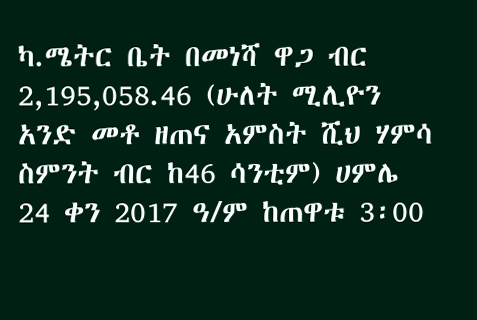ካ.ሜትር ቤት በመነሻ ዋጋ ብር 2,195,058.46 (ሁለት ሚሊዮን አንድ መቶ ዘጠና አምስት ሺህ ሃምሳ ስምንት ብር ከ46 ሳንቲም) ሀምሌ 24 ቀን 2017 ዓ/ም ከጠዋቱ 3፡00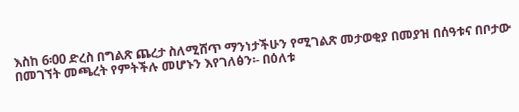እስከ 6፡00 ድረስ በግልጽ ጨረታ ስለሚሸጥ ማንነታችሁን የሚገልጽ መታወቂያ በመያዝ በሰዓቱና በቦታው በመገኘት መጫረት የምትችሉ መሆኑን እየገለፅን፡- በዕለቱ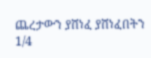ጨረታውን ያሸነፈ ያሸነፈበትን 1/4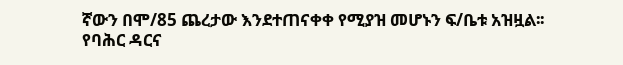ኛውን በሞ/85 ጨረታው እንደተጠናቀቀ የሚያዝ መሆኑን ፍ/ቤቱ አዝዟል፡፡
የባሕር ዳርና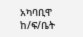አካባቢዋ ከ/ፍ/ቤት